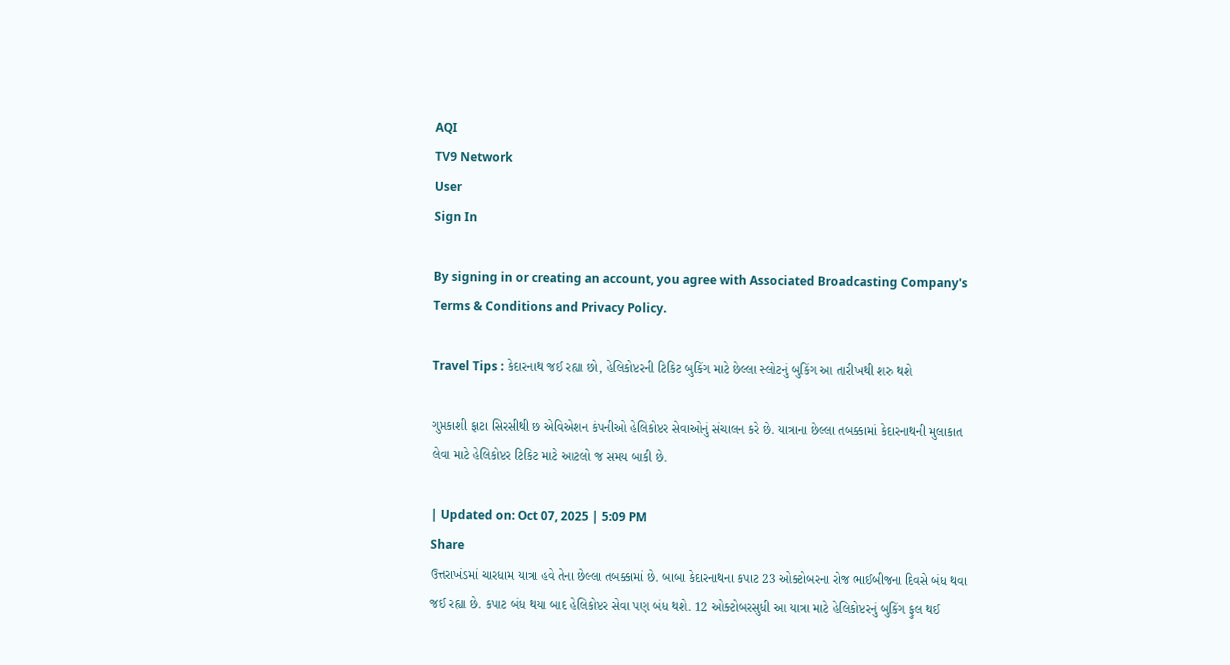AQI
TV9 Network
User
Sign In

By signing in or creating an account, you agree with Associated Broadcasting Company's Terms & Conditions and Privacy Policy.

Travel Tips : કેદારનાથ જઈ રહ્યા છો, હેલિકોપ્ટરની ટિકિટ બુકિંગ માટે છેલ્લા સ્લોટનું બુકિંગ આ તારીખથી શરુ થશે

ગુપ્તકાશી ફાટા સિરસીથી છ એવિએશન કંપનીઓ હેલિકોપ્ટર સેવાઓનું સંચાલન કરે છે. યાત્રાના છેલ્લા તબક્કામાં કેદારનાથની મુલાકાત લેવા માટે હેલિકોપ્ટર ટિકિટ માટે આટલો જ સમય બાકી છે.

| Updated on: Oct 07, 2025 | 5:09 PM
Share
ઉત્તરાખંડમાં ચારધામ યાત્રા હવે તેના છેલ્લા તબક્કામાં છે. બાબા કેદારનાથના કપાટ 23 ઓક્ટોબરના રોજ ભાઈબીજના દિવસે બંધ થવા જઈ રહ્યા છે. કપાટ બંધ થયા બાદ હેલિકોપ્ટર સેવા પણ બંધ થશે. 12 ઓક્ટોબરસુધી આ યાત્રા માટે હેલિકોપ્ટરનું બુકિંગ ફુલ થઈ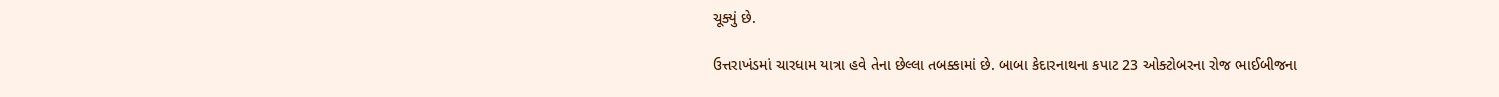ચૂક્યું છે.

ઉત્તરાખંડમાં ચારધામ યાત્રા હવે તેના છેલ્લા તબક્કામાં છે. બાબા કેદારનાથના કપાટ 23 ઓક્ટોબરના રોજ ભાઈબીજના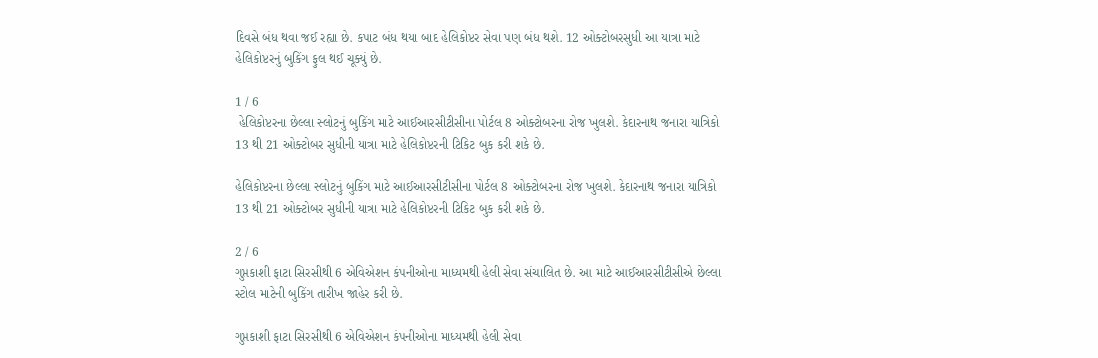દિવસે બંધ થવા જઈ રહ્યા છે. કપાટ બંધ થયા બાદ હેલિકોપ્ટર સેવા પણ બંધ થશે. 12 ઓક્ટોબરસુધી આ યાત્રા માટે હેલિકોપ્ટરનું બુકિંગ ફુલ થઈ ચૂક્યું છે.

1 / 6
 હેલિકોપ્ટરના છેલ્લા સ્લોટનું બુકિંગ માટે આઈઆરસીટીસીના પોર્ટલ 8 ઓક્ટોબરના રોજ ખુલશે. કેદારનાથ જનારા યાત્રિકો 13 થી 21 ઓક્ટોબર સુધીની યાત્રા માટે હેલિકોપ્ટરની ટિકિટ બુક કરી શકે છે.

હેલિકોપ્ટરના છેલ્લા સ્લોટનું બુકિંગ માટે આઈઆરસીટીસીના પોર્ટલ 8 ઓક્ટોબરના રોજ ખુલશે. કેદારનાથ જનારા યાત્રિકો 13 થી 21 ઓક્ટોબર સુધીની યાત્રા માટે હેલિકોપ્ટરની ટિકિટ બુક કરી શકે છે.

2 / 6
ગુપ્તકાશી ફાટા સિરસીથી 6 એવિએશન કંપનીઓના માધ્યમથી હેલી સેવા સંચાલિત છે. આ માટે આઈઆરસીટીસીએ છેલ્લા સ્ટોલ માટેની બુકિંગ તારીખ જાહેર કરી છે.

ગુપ્તકાશી ફાટા સિરસીથી 6 એવિએશન કંપનીઓના માધ્યમથી હેલી સેવા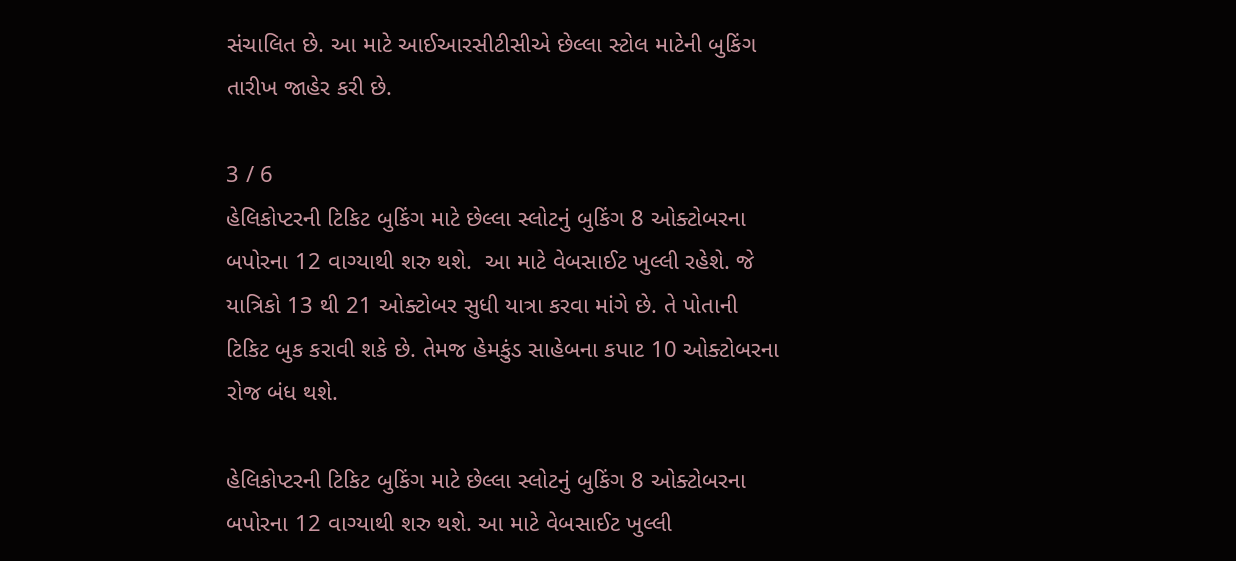સંચાલિત છે. આ માટે આઈઆરસીટીસીએ છેલ્લા સ્ટોલ માટેની બુકિંગ તારીખ જાહેર કરી છે.

3 / 6
હેલિકોપ્ટરની ટિકિટ બુકિંગ માટે છેલ્લા સ્લોટનું બુકિંગ 8 ઓક્ટોબરના બપોરના 12 વાગ્યાથી શરુ થશે.  આ માટે વેબસાઈટ ખુલ્લી રહેશે. જે યાત્રિકો 13 થી 21 ઓક્ટોબર સુધી યાત્રા કરવા માંગે છે. તે પોતાની ટિકિટ બુક કરાવી શકે છે. તેમજ હેમકુંડ સાહેબના કપાટ 10 ઓક્ટોબરના રોજ બંધ થશે.

હેલિકોપ્ટરની ટિકિટ બુકિંગ માટે છેલ્લા સ્લોટનું બુકિંગ 8 ઓક્ટોબરના બપોરના 12 વાગ્યાથી શરુ થશે. આ માટે વેબસાઈટ ખુલ્લી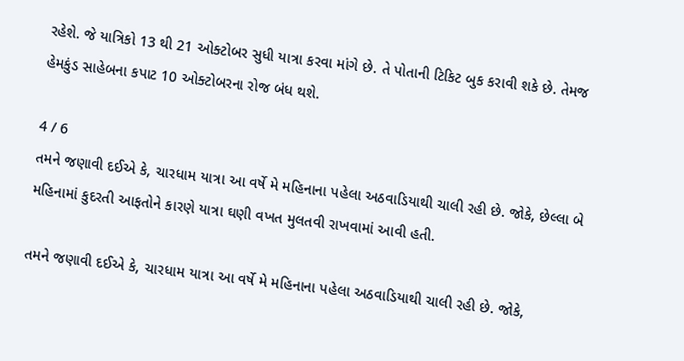રહેશે. જે યાત્રિકો 13 થી 21 ઓક્ટોબર સુધી યાત્રા કરવા માંગે છે. તે પોતાની ટિકિટ બુક કરાવી શકે છે. તેમજ હેમકુંડ સાહેબના કપાટ 10 ઓક્ટોબરના રોજ બંધ થશે.

4 / 6
તમને જણાવી દઈએ કે, ચારધામ યાત્રા આ વર્ષે મે મહિનાના પહેલા અઠવાડિયાથી ચાલી રહી છે. જોકે, છેલ્લા બે મહિનામાં કુદરતી આફતોને કારણે યાત્રા ઘણી વખત મુલતવી રાખવામાં આવી હતી.

તમને જણાવી દઈએ કે, ચારધામ યાત્રા આ વર્ષે મે મહિનાના પહેલા અઠવાડિયાથી ચાલી રહી છે. જોકે,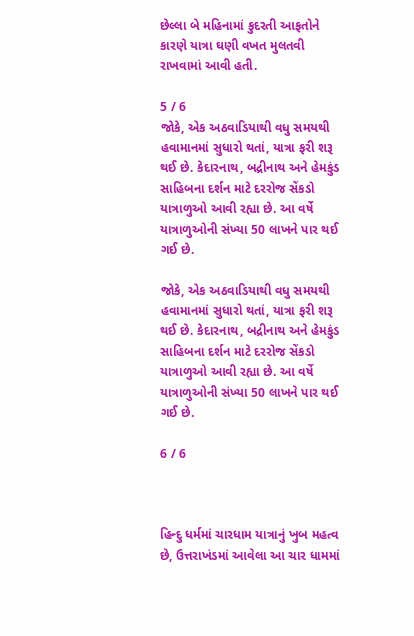છેલ્લા બે મહિનામાં કુદરતી આફતોને કારણે યાત્રા ઘણી વખત મુલતવી રાખવામાં આવી હતી.

5 / 6
જોકે, એક અઠવાડિયાથી વધુ સમયથી હવામાનમાં સુધારો થતાં, યાત્રા ફરી શરૂ થઈ છે. કેદારનાથ, બદ્રીનાથ અને હેમકુંડ સાહિબના દર્શન માટે દરરોજ સેંકડો યાત્રાળુઓ આવી રહ્યા છે. આ વર્ષે યાત્રાળુઓની સંખ્યા 50 લાખને પાર થઈ ગઈ છે.

જોકે, એક અઠવાડિયાથી વધુ સમયથી હવામાનમાં સુધારો થતાં, યાત્રા ફરી શરૂ થઈ છે. કેદારનાથ, બદ્રીનાથ અને હેમકુંડ સાહિબના દર્શન માટે દરરોજ સેંકડો યાત્રાળુઓ આવી રહ્યા છે. આ વર્ષે યાત્રાળુઓની સંખ્યા 50 લાખને પાર થઈ ગઈ છે.

6 / 6



હિન્દુ ધર્મમાં ચારધામ યાત્રાનું ખુબ મહત્વ છે, ઉત્તરાખંડમાં આવેલા આ ચાર ધામમાં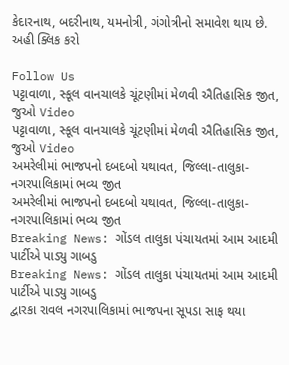કેદારનાથ, બદરીનાથ, યમનોત્રી, ગંગોત્રીનો સમાવેશ થાય છે. અહી ક્લિક કરો

Follow Us
પટ્ટાવાળા, સ્કૂલ વાનચાલકે ચૂંટણીમાં મેળવી ઐતિહાસિક જીત, જુઓ Video
પટ્ટાવાળા, સ્કૂલ વાનચાલકે ચૂંટણીમાં મેળવી ઐતિહાસિક જીત, જુઓ Video
અમરેલીમાં ભાજપનો દબદબો યથાવત, જિલ્લા-તાલુકા-નગરપાલિકામાં ભવ્ય જીત
અમરેલીમાં ભાજપનો દબદબો યથાવત, જિલ્લા-તાલુકા-નગરપાલિકામાં ભવ્ય જીત
Breaking News: ગોંડલ તાલુકા પંચાયતમાં આમ આદમી પાર્ટીએ પાડ્યુ ગાબડુ
Breaking News: ગોંડલ તાલુકા પંચાયતમાં આમ આદમી પાર્ટીએ પાડ્યુ ગાબડુ
દ્વારકા રાવલ નગરપાલિકામાં ભાજપના સૂપડા સાફ થયા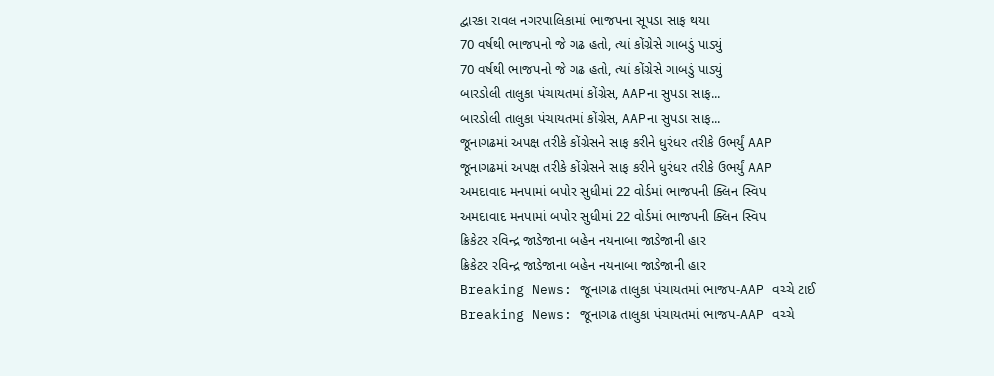દ્વારકા રાવલ નગરપાલિકામાં ભાજપના સૂપડા સાફ થયા
70 વર્ષથી ભાજપનો જે ગઢ હતો, ત્યાં કોંગ્રેસે ગાબડું પાડ્યું
70 વર્ષથી ભાજપનો જે ગઢ હતો, ત્યાં કોંગ્રેસે ગાબડું પાડ્યું
બારડોલી તાલુકા પંચાયતમાં કોંગ્રેસ, AAPના સુપડા સાફ...
બારડોલી તાલુકા પંચાયતમાં કોંગ્રેસ, AAPના સુપડા સાફ...
જૂનાગઢમાં અપક્ષ તરીકે કોંગ્રેસને સાફ કરીને ધુરંધર તરીકે ઉભર્યું AAP
જૂનાગઢમાં અપક્ષ તરીકે કોંગ્રેસને સાફ કરીને ધુરંધર તરીકે ઉભર્યું AAP
અમદાવાદ મનપામાં બપોર સુધીમાં 22 વોર્ડમાં ભાજપની ક્લિન સ્વિપ
અમદાવાદ મનપામાં બપોર સુધીમાં 22 વોર્ડમાં ભાજપની ક્લિન સ્વિપ
ક્રિકેટર રવિન્દ્ર જાડેજાના બહેન નયનાબા જાડેજાની હાર
ક્રિકેટર રવિન્દ્ર જાડેજાના બહેન નયનાબા જાડેજાની હાર
Breaking News: જૂનાગઢ તાલુકા પંચાયતમાં ભાજપ-AAP વચ્ચે ટાઈ
Breaking News: જૂનાગઢ તાલુકા પંચાયતમાં ભાજપ-AAP વચ્ચે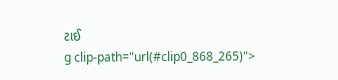ટાઈ
g clip-path="url(#clip0_868_265)">